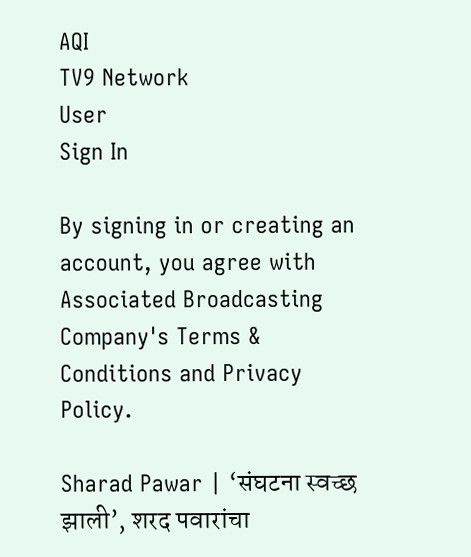AQI
TV9 Network
User
Sign In

By signing in or creating an account, you agree with Associated Broadcasting Company's Terms & Conditions and Privacy Policy.

Sharad Pawar | ‘संघटना स्वच्छ झाली’, शरद पवारांचा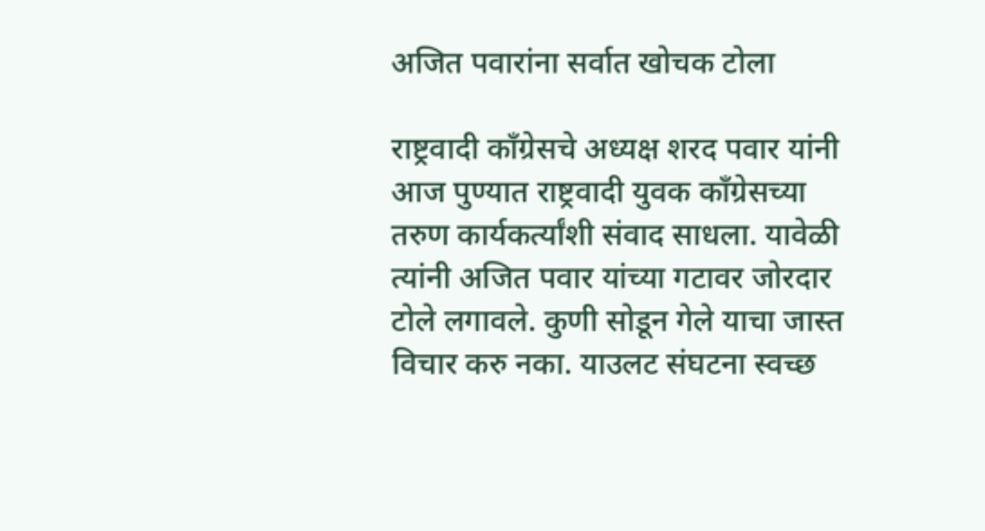अजित पवारांना सर्वात खोचक टोला

राष्ट्रवादी काँग्रेसचे अध्यक्ष शरद पवार यांनी आज पुण्यात राष्ट्रवादी युवक काँग्रेसच्या तरुण कार्यकर्त्यांशी संवाद साधला. यावेळी त्यांनी अजित पवार यांच्या गटावर जोरदार टोले लगावले. कुणी सोडून गेले याचा जास्त विचार करु नका. याउलट संघटना स्वच्छ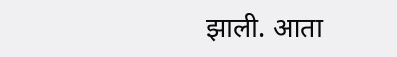झाली. आता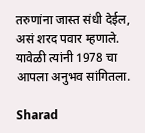तरुणांना जास्त संधी देईल, असं शरद पवार म्हणाले. यावेळी त्यांनी 1978 चा आपला अनुभव सांगितला.

Sharad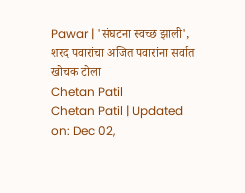Pawar | 'संघटना स्वच्छ झाली', शरद पवारांचा अजित पवारांना सर्वात खोचक टोला
Chetan Patil
Chetan Patil | Updated on: Dec 02,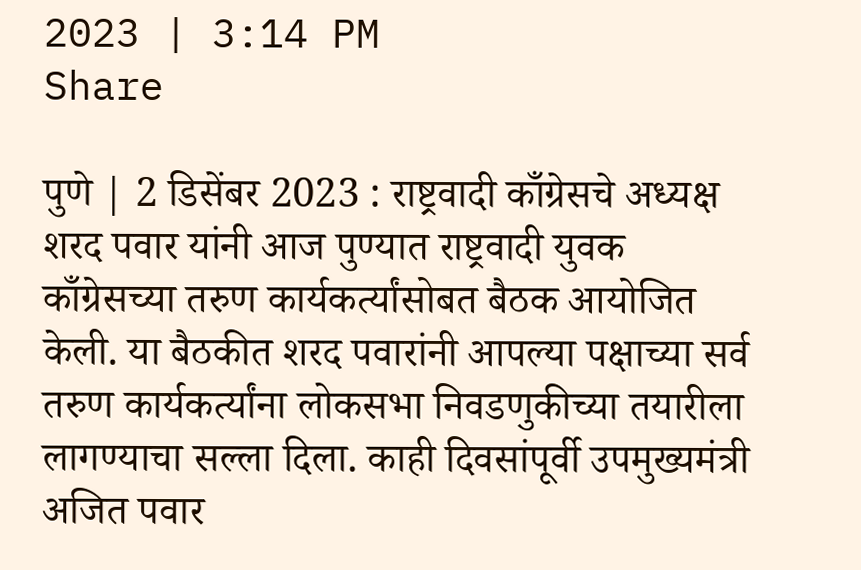2023 | 3:14 PM
Share

पुणे | 2 डिसेंबर 2023 : राष्ट्रवादी काँग्रेसचे अध्यक्ष शरद पवार यांनी आज पुण्यात राष्ट्रवादी युवक काँग्रेसच्या तरुण कार्यकर्त्यांसोबत बैठक आयोजित केली. या बैठकीत शरद पवारांनी आपल्या पक्षाच्या सर्व तरुण कार्यकर्त्यांना लोकसभा निवडणुकीच्या तयारीला लागण्याचा सल्ला दिला. काही दिवसांपूर्वी उपमुख्यमंत्री अजित पवार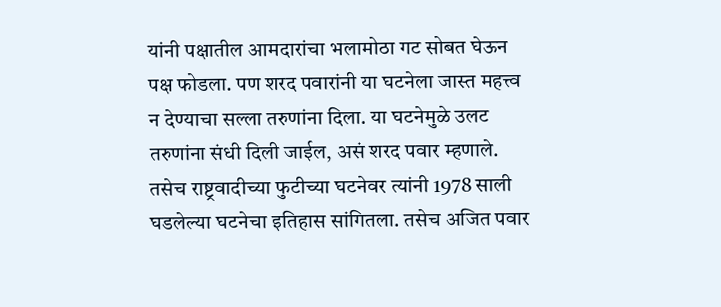यांनी पक्षातील आमदारांचा भलामोठा गट सोबत घेऊन पक्ष फोडला. पण शरद पवारांनी या घटनेला जास्त महत्त्व न देण्याचा सल्ला तरुणांना दिला. या घटनेमुळे उलट तरुणांना संधी दिली जाईल, असं शरद पवार म्हणाले. तसेच राष्ट्रवादीच्या फुटीच्या घटनेवर त्यांनी 1978 साली घडलेल्या घटनेचा इतिहास सांगितला. तसेच अजित पवार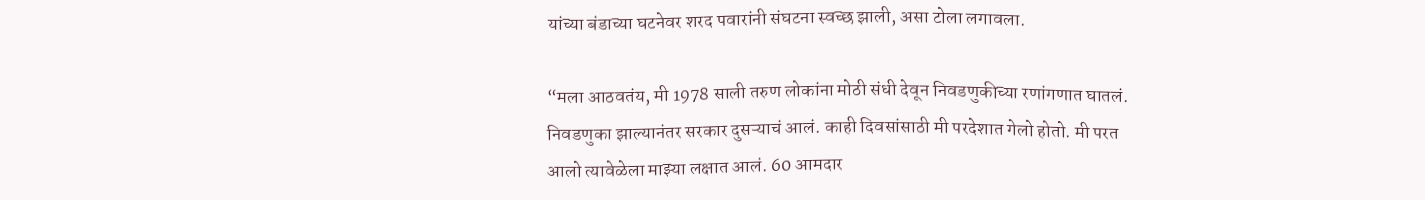यांच्या बंडाच्या घटनेवर शरद पवारांनी संघटना स्वच्छ झाली, असा टोला लगावला.

“मला आठवतंय, मी 1978 साली तरुण लोकांना मोठी संधी देवून निवडणुकीच्या रणांगणात घातलं. निवडणुका झाल्यानंतर सरकार दुसऱ्याचं आलं. काही दिवसांसाठी मी परदेशात गेलो होतो. मी परत आलो त्यावेळेला माझ्या लक्षात आलं. 60 आमदार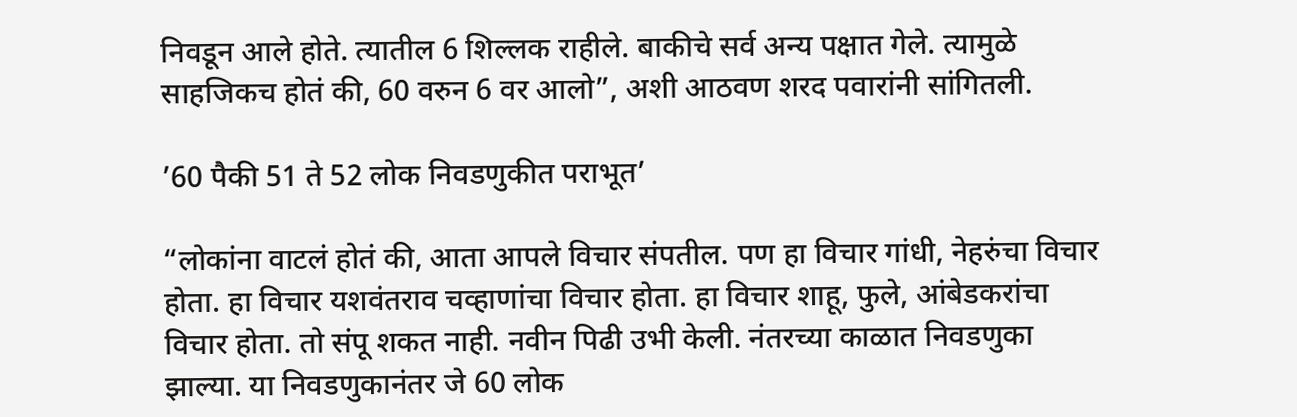निवडून आले होते. त्यातील 6 शिल्लक राहीले. बाकीचे सर्व अन्य पक्षात गेले. त्यामुळे साहजिकच होतं की, 60 वरुन 6 वर आलो”, अशी आठवण शरद पवारांनी सांगितली.

’60 पैकी 51 ते 52 लोक निवडणुकीत पराभूत’

“लोकांना वाटलं होतं की, आता आपले विचार संपतील. पण हा विचार गांधी, नेहरुंचा विचार होता. हा विचार यशवंतराव चव्हाणांचा विचार होता. हा विचार शाहू, फुले, आंबेडकरांचा विचार होता. तो संपू शकत नाही. नवीन पिढी उभी केली. नंतरच्या काळात निवडणुका झाल्या. या निवडणुकानंतर जे 60 लोक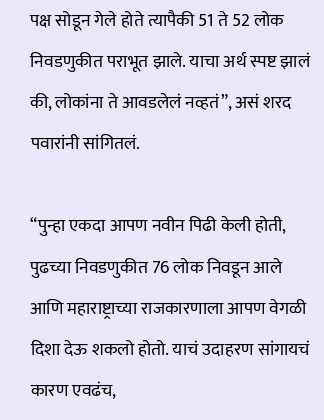पक्ष सोडून गेले होते त्यापैकी 51 ते 52 लोक निवडणुकीत पराभूत झाले. याचा अर्थ स्पष्ट झालं की, लोकांना ते आवडलेलं नव्हतं”, असं शरद पवारांनी सांगितलं.

“पुन्हा एकदा आपण नवीन पिढी केली होती, पुढच्या निवडणुकीत 76 लोक निवडून आले आणि महाराष्ट्राच्या राजकारणाला आपण वेगळी दिशा देऊ शकलो होतो. याचं उदाहरण सांगायचं कारण एवढंच,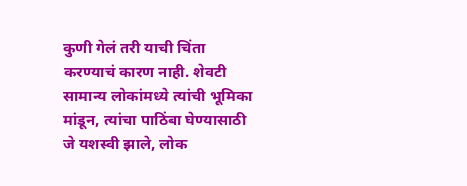कुणी गेलं तरी याची चिंता करण्याचं कारण नाही. शेवटी सामान्य लोकांमध्ये त्यांची भूमिका मांडून, त्यांचा पाठिंबा घेण्यासाठी जे यशस्वी झाले, लोक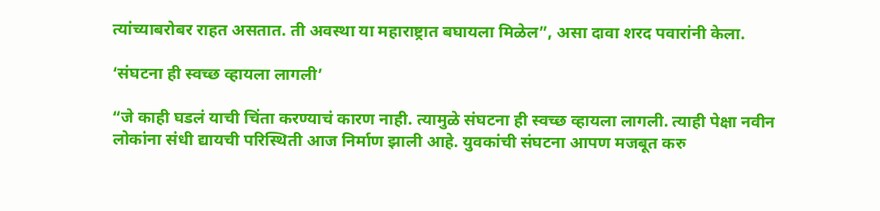त्यांच्याबरोबर राहत असतात. ती अवस्था या महाराष्ट्रात बघायला मिळेल”, असा दावा शरद पवारांनी केला.

‘संघटना ही स्वच्छ व्हायला लागली’

“जे काही घडलं याची चिंता करण्याचं कारण नाही. त्यामुळे संघटना ही स्वच्छ व्हायला लागली. त्याही पेक्षा नवीन लोकांना संधी द्यायची परिस्थिती आज निर्माण झाली आहे. युवकांची संघटना आपण मजबूत करु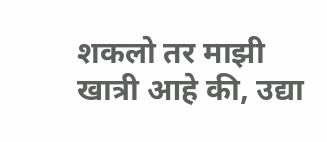शकलो तर माझी खात्री आहे की, उद्या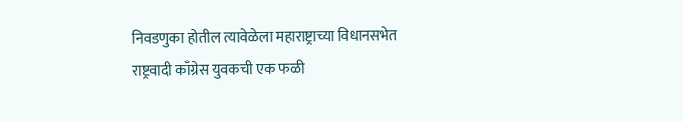निवडणुका होतील त्यावेळेला महाराष्ट्राच्या विधानसभेत राष्ट्रवादी काँग्रेस युवकची एक फळी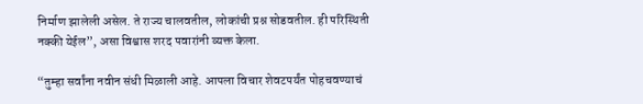निर्माण झालेली असेल. ते राज्य चालवतील, लोकांची प्रश्न सोडवतील. ही परिस्थिती नक्की येईल”, असा विश्वास शरद पवारांनी व्यक्त केला.

“तुम्हा सर्वांना नवीन संधी मिळाली आहे. आपला विचार शेवटपर्यंत पोहचवण्याचं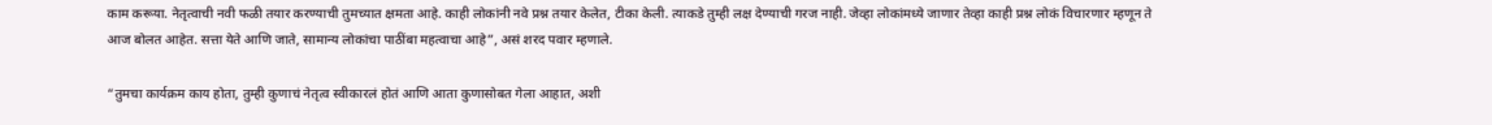काम करूया. नेतृत्वाची नवी फळी तयार करण्याची तुमच्यात क्षमता आहे. काही लोकांनी नवे प्रश्न तयार केलेत, टीका केली. त्याकडे तुम्ही लक्ष देण्याची गरज नाही. जेव्हा लोकांमध्ये जाणार तेव्हा काही प्रश्न लोकं विचारणार म्हणून ते आज बोलत आहेत. सत्ता येते आणि जाते, सामान्य लोकांचा पाठींबा महत्वाचा आहे”, असं शरद पवार म्हणाले.

“तुमचा कार्यक्रम काय होता, तुम्ही कुणाचं नेतृत्व स्वीकारलं होतं आणि आता कुणासोबत गेला आहात, अशी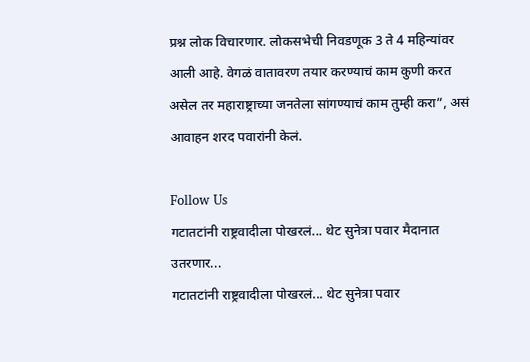प्रश्न लोक विचारणार. लोकसभेची निवडणूक 3 ते 4 महिन्यांवर आली आहे. वेगळं वातावरण तयार करण्याचं काम कुणी करत असेल तर महाराष्ट्राच्या जनतेला सांगण्याचं काम तुम्ही करा”, असं आवाहन शरद पवारांनी केलं.

Follow Us
गटातटांनी राष्ट्रवादीला पोखरलं... थेट सुनेत्रा पवार मैदानात उतरणार...
गटातटांनी राष्ट्रवादीला पोखरलं... थेट सुनेत्रा पवार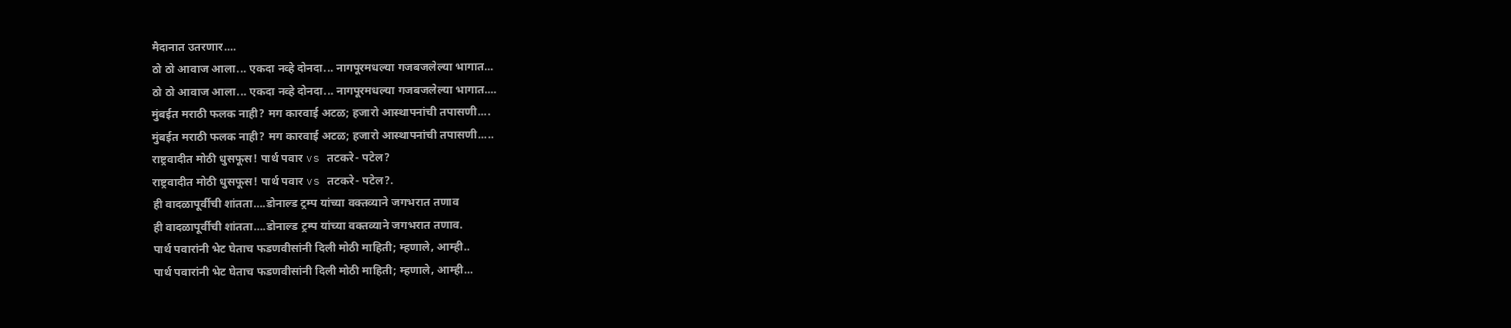मैदानात उतरणार....
ठो ठो आवाज आला... एकदा नव्हे दोनदा... नागपूरमधल्या गजबजलेल्या भागात...
ठो ठो आवाज आला... एकदा नव्हे दोनदा... नागपूरमधल्या गजबजलेल्या भागात....
मुंबईत मराठी फलक नाही? मग कारवाई अटळ; हजारो आस्थापनांची तपासणी....
मुंबईत मराठी फलक नाही? मग कारवाई अटळ; हजारो आस्थापनांची तपासणी.....
राष्ट्रवादीत मोठी धुसफूस! पार्थ पवार vs तटकरे- पटेल?
राष्ट्रवादीत मोठी धुसफूस! पार्थ पवार vs तटकरे- पटेल?.
ही वादळापूर्वीची शांतता….डोनाल्ड ट्रम्प यांच्या वक्तव्याने जगभरात तणाव
ही वादळापूर्वीची शांतता….डोनाल्ड ट्रम्प यांच्या वक्तव्याने जगभरात तणाव.
पार्थ पवारांनी भेट घेताच फडणवीसांनी दिली मोठी माहिती; म्हणाले, आम्ही..
पार्थ पवारांनी भेट घेताच फडणवीसांनी दिली मोठी माहिती; म्हणाले, आम्ही...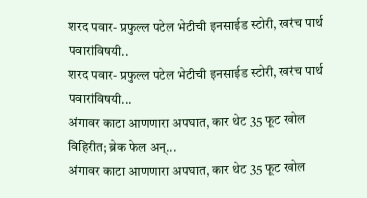शरद पवार- प्रफुल्ल पटेल भेटीची इनसाईड स्टोरी, खरंच पार्थ पवारांविषयी..
शरद पवार- प्रफुल्ल पटेल भेटीची इनसाईड स्टोरी, खरंच पार्थ पवारांविषयी...
अंगावर काटा आणणारा अपघात, कार थेट 35 फूट खोल विहिरीत; ब्रेक फेल अन्...
अंगावर काटा आणणारा अपघात, कार थेट 35 फूट खोल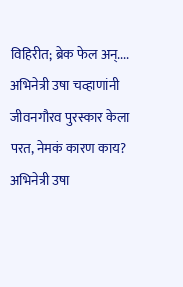विहिरीत; ब्रेक फेल अन्....
अभिनेत्री उषा चव्हाणांनी जीवनगौरव पुरस्कार केला परत, नेमकं कारण काय?
अभिनेत्री उषा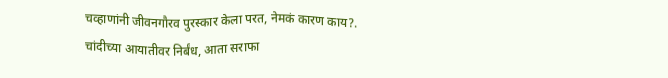चव्हाणांनी जीवनगौरव पुरस्कार केला परत, नेमकं कारण काय?.
चांदीच्या आयातीवर निर्बंध, आता सराफा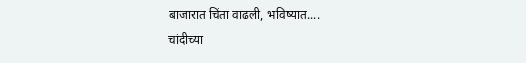बाजारात चिंता वाढली, भविष्यात....
चांदीच्या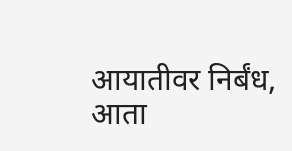आयातीवर निर्बंध, आता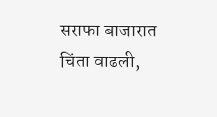सराफा बाजारात चिंता वाढली,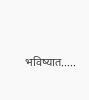भविष्यात.....